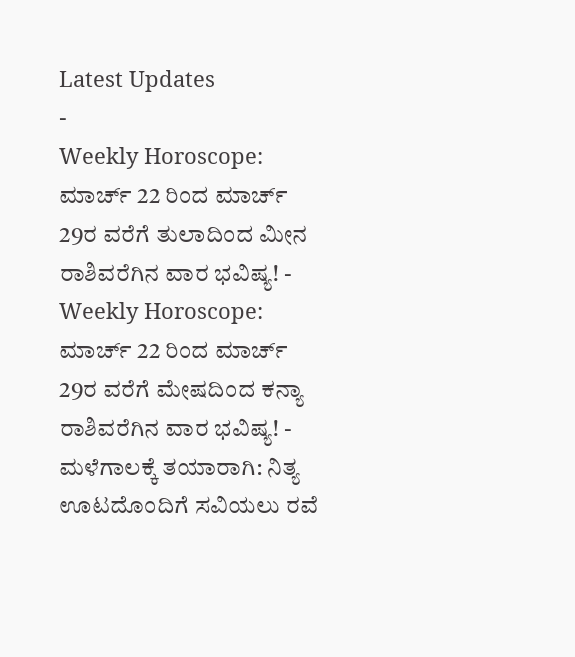Latest Updates
-
Weekly Horoscope: ಮಾರ್ಚ್ 22 ರಿಂದ ಮಾರ್ಚ್ 29ರ ವರೆಗೆ ತುಲಾದಿಂದ ಮೀನ ರಾಶಿವರೆಗಿನ ವಾರ ಭವಿಷ್ಯ! -
Weekly Horoscope: ಮಾರ್ಚ್ 22 ರಿಂದ ಮಾರ್ಚ್ 29ರ ವರೆಗೆ ಮೇಷದಿಂದ ಕನ್ಯಾ ರಾಶಿವರೆಗಿನ ವಾರ ಭವಿಷ್ಯ! -
ಮಳೆಗಾಲಕ್ಕೆ ತಯಾರಾಗಿ: ನಿತ್ಯ ಊಟದೊಂದಿಗೆ ಸವಿಯಲು ರವೆ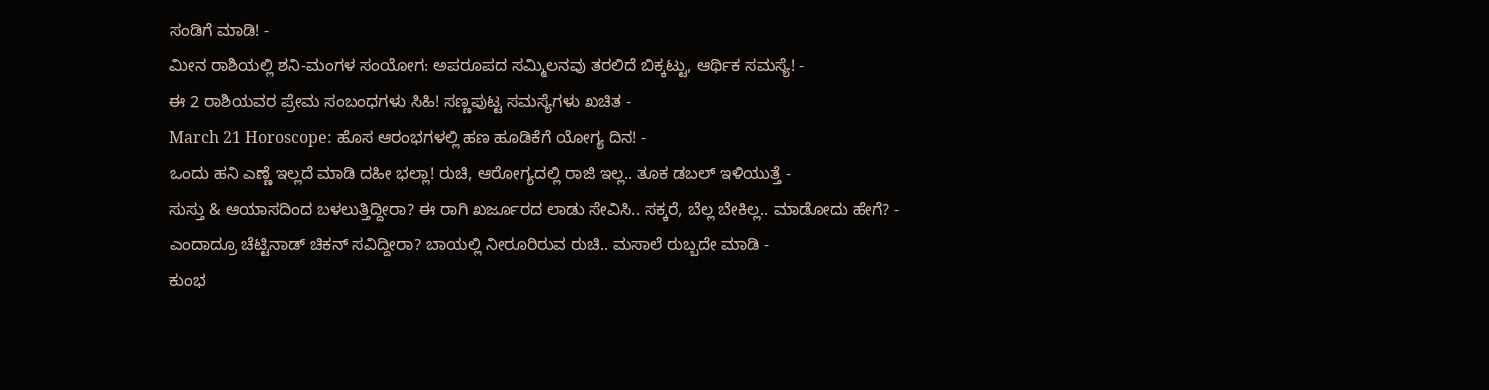ಸಂಡಿಗೆ ಮಾಡಿ! -
ಮೀನ ರಾಶಿಯಲ್ಲಿ ಶನಿ-ಮಂಗಳ ಸಂಯೋಗ: ಅಪರೂಪದ ಸಮ್ಮಿಲನವು ತರಲಿದೆ ಬಿಕ್ಕಟ್ಟು, ಆರ್ಥಿಕ ಸಮಸ್ಯೆ! -
ಈ 2 ರಾಶಿಯವರ ಪ್ರೇಮ ಸಂಬಂಧಗಳು ಸಿಹಿ! ಸಣ್ಣಪುಟ್ಟ ಸಮಸ್ಯೆಗಳು ಖಚಿತ -
March 21 Horoscope: ಹೊಸ ಆರಂಭಗಳಲ್ಲಿ ಹಣ ಹೂಡಿಕೆಗೆ ಯೋಗ್ಯ ದಿನ! -
ಒಂದು ಹನಿ ಎಣ್ಣೆ ಇಲ್ಲದೆ ಮಾಡಿ ದಹೀ ಭಲ್ಲಾ! ರುಚಿ, ಆರೋಗ್ಯದಲ್ಲಿ ರಾಜಿ ಇಲ್ಲ.. ತೂಕ ಡಬಲ್ ಇಳಿಯುತ್ತೆ -
ಸುಸ್ತು & ಆಯಾಸದಿಂದ ಬಳಲುತ್ತಿದ್ದೀರಾ? ಈ ರಾಗಿ ಖರ್ಜೂರದ ಲಾಡು ಸೇವಿಸಿ.. ಸಕ್ಕರೆ, ಬೆಲ್ಲ ಬೇಕಿಲ್ಲ.. ಮಾಡೋದು ಹೇಗೆ? -
ಎಂದಾದ್ರೂ ಚೆಟ್ಟಿನಾಡ್ ಚಿಕನ್ ಸವಿದ್ದೀರಾ? ಬಾಯಲ್ಲಿ ನೀರೂರಿರುವ ರುಚಿ.. ಮಸಾಲೆ ರುಬ್ಬದೇ ಮಾಡಿ -
ಕುಂಭ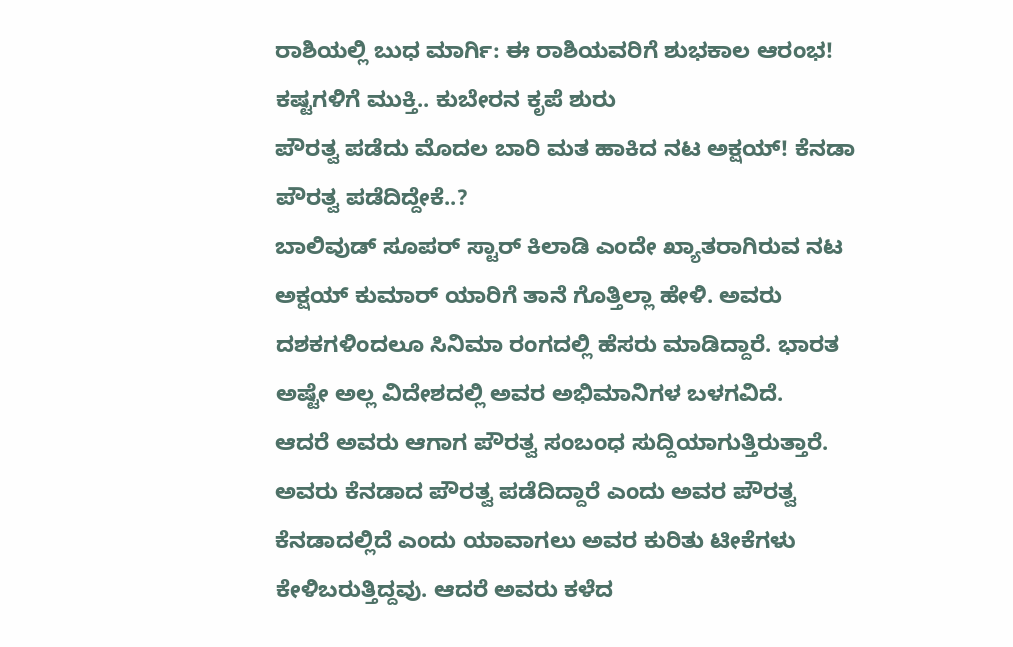ರಾಶಿಯಲ್ಲಿ ಬುಧ ಮಾರ್ಗಿ: ಈ ರಾಶಿಯವರಿಗೆ ಶುಭಕಾಲ ಆರಂಭ! ಕಷ್ಟಗಳಿಗೆ ಮುಕ್ತಿ.. ಕುಬೇರನ ಕೃಪೆ ಶುರು
ಪೌರತ್ವ ಪಡೆದು ಮೊದಲ ಬಾರಿ ಮತ ಹಾಕಿದ ನಟ ಅಕ್ಷಯ್! ಕೆನಡಾ ಪೌರತ್ವ ಪಡೆದಿದ್ದೇಕೆ..?
ಬಾಲಿವುಡ್ ಸೂಪರ್ ಸ್ಟಾರ್ ಕಿಲಾಡಿ ಎಂದೇ ಖ್ಯಾತರಾಗಿರುವ ನಟ ಅಕ್ಷಯ್ ಕುಮಾರ್ ಯಾರಿಗೆ ತಾನೆ ಗೊತ್ತಿಲ್ಲಾ ಹೇಳಿ. ಅವರು ದಶಕಗಳಿಂದಲೂ ಸಿನಿಮಾ ರಂಗದಲ್ಲಿ ಹೆಸರು ಮಾಡಿದ್ದಾರೆ. ಭಾರತ ಅಷ್ಟೇ ಅಲ್ಲ ವಿದೇಶದಲ್ಲಿ ಅವರ ಅಭಿಮಾನಿಗಳ ಬಳಗವಿದೆ.
ಆದರೆ ಅವರು ಆಗಾಗ ಪೌರತ್ವ ಸಂಬಂಧ ಸುದ್ದಿಯಾಗುತ್ತಿರುತ್ತಾರೆ. ಅವರು ಕೆನಡಾದ ಪೌರತ್ವ ಪಡೆದಿದ್ದಾರೆ ಎಂದು ಅವರ ಪೌರತ್ವ ಕೆನಡಾದಲ್ಲಿದೆ ಎಂದು ಯಾವಾಗಲು ಅವರ ಕುರಿತು ಟೀಕೆಗಳು ಕೇಳಿಬರುತ್ತಿದ್ದವು. ಆದರೆ ಅವರು ಕಳೆದ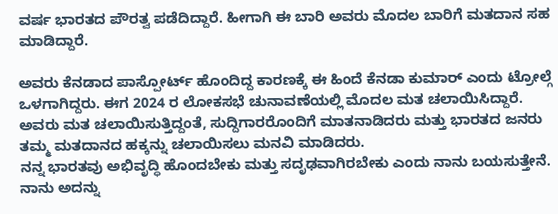ವರ್ಷ ಭಾರತದ ಪೌರತ್ವ ಪಡೆದಿದ್ದಾರೆ. ಹೀಗಾಗಿ ಈ ಬಾರಿ ಅವರು ಮೊದಲ ಬಾರಿಗೆ ಮತದಾನ ಸಹ ಮಾಡಿದ್ದಾರೆ.

ಅವರು ಕೆನಡಾದ ಪಾಸ್ಪೋರ್ಟ್ ಹೊಂದಿದ್ದ ಕಾರಣಕ್ಕೆ ಈ ಹಿಂದೆ ಕೆನಡಾ ಕುಮಾರ್ ಎಂದು ಟ್ರೋಲ್ಗೆ ಒಳಗಾಗಿದ್ದರು. ಈಗ 2024 ರ ಲೋಕಸಭೆ ಚುನಾವಣೆಯಲ್ಲಿ ಮೊದಲ ಮತ ಚಲಾಯಿಸಿದ್ದಾರೆ. ಅವರು ಮತ ಚಲಾಯಿಸುತ್ತಿದ್ದಂತೆ, ಸುದ್ದಿಗಾರರೊಂದಿಗೆ ಮಾತನಾಡಿದರು ಮತ್ತು ಭಾರತದ ಜನರು ತಮ್ಮ ಮತದಾನದ ಹಕ್ಕನ್ನು ಚಲಾಯಿಸಲು ಮನವಿ ಮಾಡಿದರು.
ನನ್ನ ಭಾರತವು ಅಭಿವೃದ್ಧಿ ಹೊಂದಬೇಕು ಮತ್ತು ಸದೃಢವಾಗಿರಬೇಕು ಎಂದು ನಾನು ಬಯಸುತ್ತೇನೆ. ನಾನು ಅದನ್ನು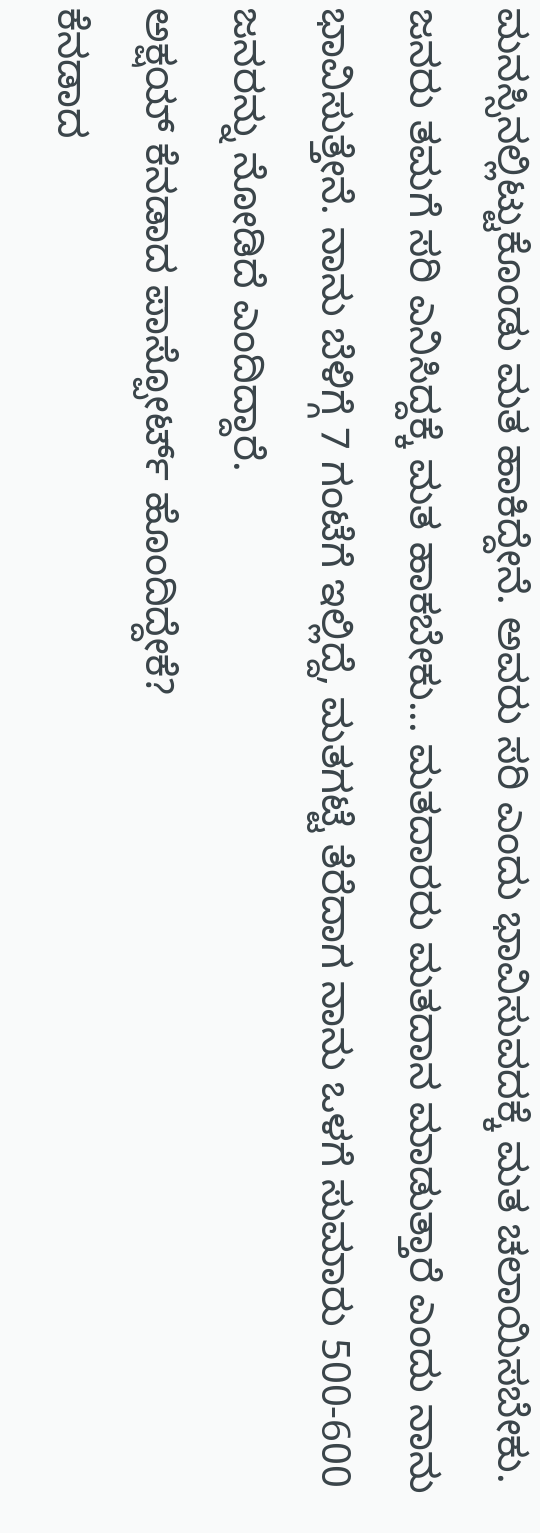ಮನಸ್ಸಿನಲ್ಲಿಟ್ಟುಕೊಂಡು ಮತ ಹಾಕಿದ್ದೇನೆ. ಅವರು ಸರಿ ಎಂದು ಭಾವಿಸುವದಕ್ಕೆ ಮತ ಚಲಾಯಿಸಬೇಕು. ಜನರು ತಮಗೆ ಸರಿ ಎನಿಸಿದ್ದಕ್ಕೆ ಮತ ಹಾಕಬೇಕು... ಮತದಾರರು ಮತದಾನ ಮಾಡುತ್ತಾರೆ ಎಂದು ನಾನು ಭಾವಿಸುತ್ತೇನೆ. ನಾನು ಬೆಳಿಗ್ಗೆ 7 ಗಂಟೆಗೆ ಇಲ್ಲಿದ್ದೆ, ಮತಗಟ್ಟೆ ತೆರೆದಾಗ ನಾನು ಒಳಗೆ ಸುಮಾರು 500-600 ಜನರನ್ನು ನೋಡಿದೆ ಎಂದಿದ್ದಾರೆ.
ಅಕ್ಷಯ್ ಕೆನಡಾದ ಪಾಸ್ಪೋರ್ಟ್ ಹೊಂದಿದ್ದೇಕೆ?
ಕೆನಡಾದ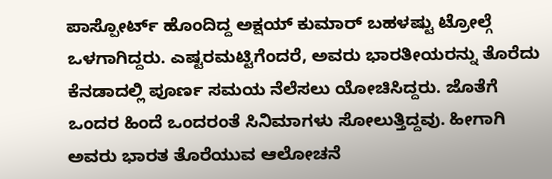ಪಾಸ್ಪೋರ್ಟ್ ಹೊಂದಿದ್ದ ಅಕ್ಷಯ್ ಕುಮಾರ್ ಬಹಳಷ್ಟು ಟ್ರೋಲ್ಗೆ ಒಳಗಾಗಿದ್ದರು. ಎಷ್ಟರಮಟ್ಟಿಗೆಂದರೆ, ಅವರು ಭಾರತೀಯರನ್ನು ತೊರೆದು ಕೆನಡಾದಲ್ಲಿ ಪೂರ್ಣ ಸಮಯ ನೆಲೆಸಲು ಯೋಚಿಸಿದ್ದರು. ಜೊತೆಗೆ ಒಂದರ ಹಿಂದೆ ಒಂದರಂತೆ ಸಿನಿಮಾಗಳು ಸೋಲುತ್ತಿದ್ದವು. ಹೀಗಾಗಿ ಅವರು ಭಾರತ ತೊರೆಯುವ ಆಲೋಚನೆ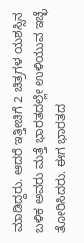ಮಾಡಿದ್ದರು. ಆದರೆ ಇತ್ತೀಚಿಗೆ 2 ಚಿತ್ರಗಳ ಯಶಸ್ಸಿನ ಬಳಿಕ ಅವರು ಮತ್ತೆ ಭಾರತದಲ್ಲೇ ಉಳಿಯುವ ಇಚ್ಛೆ ತೋರಿಸಿದರು. ಈಗ ಭಾರತದ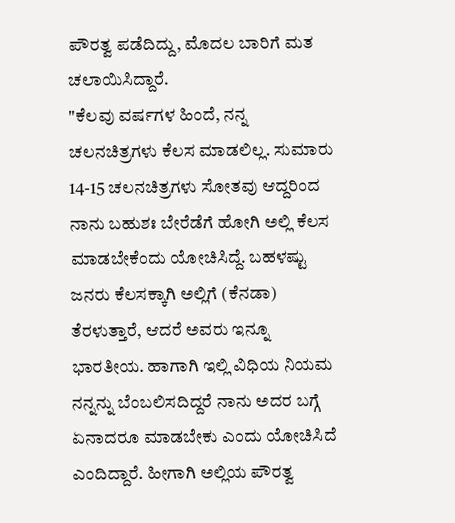ಪೌರತ್ವ ಪಡೆದಿದ್ದು, ಮೊದಲ ಬಾರಿಗೆ ಮತ ಚಲಾಯಿಸಿದ್ದಾರೆ.
"ಕೆಲವು ವರ್ಷಗಳ ಹಿಂದೆ, ನನ್ನ ಚಲನಚಿತ್ರಗಳು ಕೆಲಸ ಮಾಡಲಿಲ್ಲ. ಸುಮಾರು 14-15 ಚಲನಚಿತ್ರಗಳು ಸೋತವು ಆದ್ದರಿಂದ ನಾನು ಬಹುಶಃ ಬೇರೆಡೆಗೆ ಹೋಗಿ ಅಲ್ಲಿ ಕೆಲಸ ಮಾಡಬೇಕೆಂದು ಯೋಚಿಸಿದ್ದೆ. ಬಹಳಷ್ಟು ಜನರು ಕೆಲಸಕ್ಕಾಗಿ ಅಲ್ಲಿಗೆ (ಕೆನಡಾ) ತೆರಳುತ್ತಾರೆ, ಆದರೆ ಅವರು ಇನ್ನೂ ಭಾರತೀಯ. ಹಾಗಾಗಿ ಇಲ್ಲಿ ವಿಧಿಯ ನಿಯಮ ನನ್ನನ್ನು ಬೆಂಬಲಿಸದಿದ್ದರೆ ನಾನು ಅದರ ಬಗ್ಗೆ ಏನಾದರೂ ಮಾಡಬೇಕು ಎಂದು ಯೋಚಿಸಿದೆ ಎಂದಿದ್ದಾರೆ. ಹೀಗಾಗಿ ಅಲ್ಲಿಯ ಪೌರತ್ವ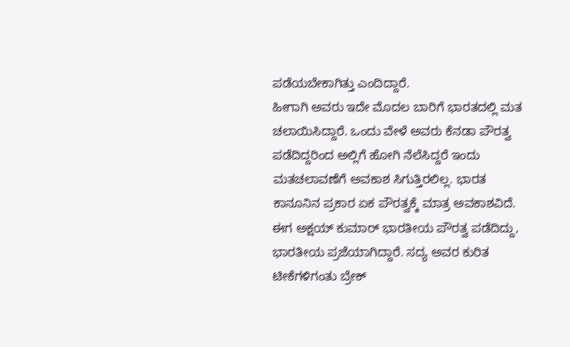ಪಡೆಯಬೇಕಾಗಿತ್ತು ಎಂದಿದ್ದಾರೆ.
ಹೀಗಾಗಿ ಅವರು ಇದೇ ಮೊದಲ ಬಾರಿಗೆ ಭಾರತದಲ್ಲಿ ಮತ ಚಲಾಯಿಸಿದ್ದಾರೆ. ಒಂದು ವೇಳೆ ಅವರು ಕೆನಡಾ ಪೌರತ್ವ ಪಡೆದಿದ್ದರಿಂದ ಅಲ್ಲಿಗೆ ಹೋಗಿ ನೆಲೆಸಿದ್ದರೆ ಇಂದು ಮತಚಲಾವಣೆಗೆ ಅವಕಾಶ ಸಿಗುತ್ತಿರಲಿಲ್ಲ. ಭಾರತ ಕಾನೂನಿನ ಪ್ರಕಾರ ಏಕ ಪೌರತ್ವಕ್ಕೆ ಮಾತ್ರ ಅವಕಾಶವಿದೆ. ಈಗ ಅಕ್ಷಯ್ ಕುಮಾರ್ ಭಾರತೀಯ ಪೌರತ್ವ ಪಡೆದಿದ್ದು, ಭಾರತೀಯ ಪ್ರಜೆಯಾಗಿದ್ದಾರೆ. ಸದ್ಯ ಅವರ ಕುರಿತ ಟೀಕೆಗಳಿಗಂತು ಬ್ರೇಕ್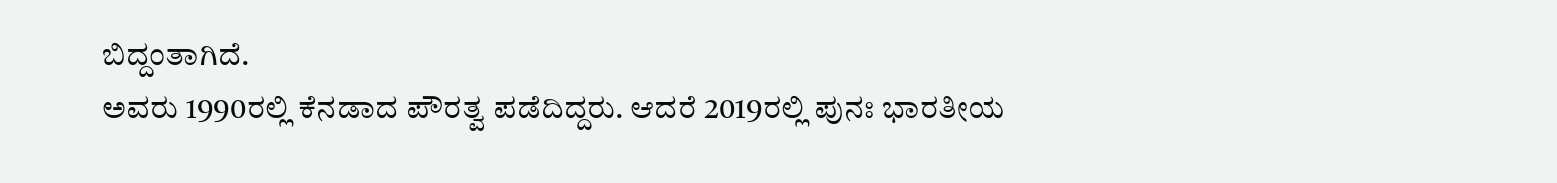ಬಿದ್ದಂತಾಗಿದೆ.
ಅವರು 1990ರಲ್ಲಿ ಕೆನಡಾದ ಪೌರತ್ವ ಪಡೆದಿದ್ದರು. ಆದರೆ 2019ರಲ್ಲಿ ಪುನಃ ಭಾರತೀಯ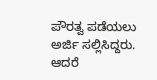ಪೌರತ್ವ ಪಡೆಯಲು ಅರ್ಜಿ ಸಲ್ಲಿಸಿದ್ದರು. ಆದರೆ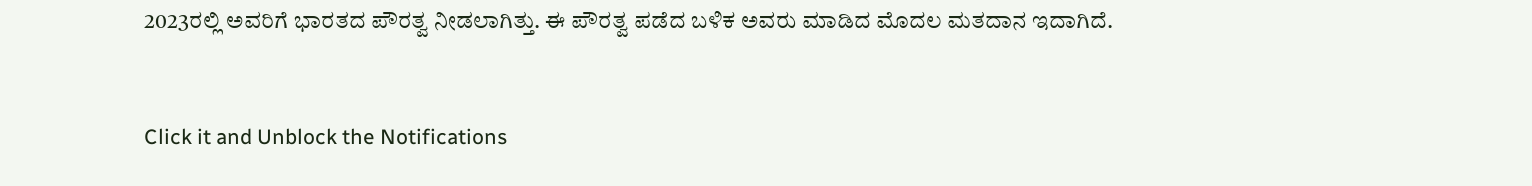2023ರಲ್ಲಿ ಅವರಿಗೆ ಭಾರತದ ಪೌರತ್ವ ನೀಡಲಾಗಿತ್ತು. ಈ ಪೌರತ್ವ ಪಡೆದ ಬಳಿಕ ಅವರು ಮಾಡಿದ ಮೊದಲ ಮತದಾನ ಇದಾಗಿದೆ.



Click it and Unblock the Notifications